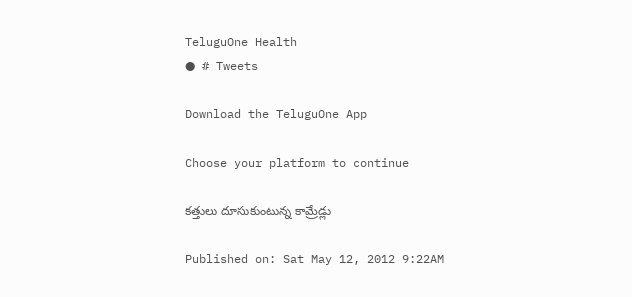TeluguOne Health
● # Tweets

Download the TeluguOne App

Choose your platform to continue

కత్తులు దూసుకుంటున్న కామ్రేడ్లు

Published on: Sat May 12, 2012 9:22AM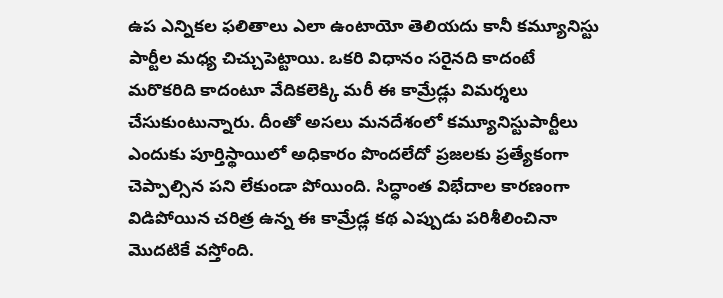ఉప ఎన్నికల ఫలితాలు ఎలా ఉంటాయో తెలియదు కానీ కమ్యూనిస్టు పార్టీల మధ్య చిచ్చుపెట్టాయి. ఒకరి విధానం సరైనది కాదంటే మరొకరిది కాదంటూ వేదికలెక్కి మరీ ఈ కామ్రేడ్లు విమర్శలు చేసుకుంటున్నారు. దీంతో అసలు మనదేశంలో కమ్యూనిస్టుపార్టీలు ఎందుకు పూర్తిస్థాయిలో అధికారం పొందలేదో ప్రజలకు ప్రత్యేకంగా చెప్పాల్సిన పని లేకుండా పోయింది. సిద్ధాంత విభేదాల కారణంగా విడిపోయిన చరిత్ర ఉన్న ఈ కామ్రేడ్ల కథ ఎప్పుడు పరిశీలించినా మొదటికే వస్తోంది.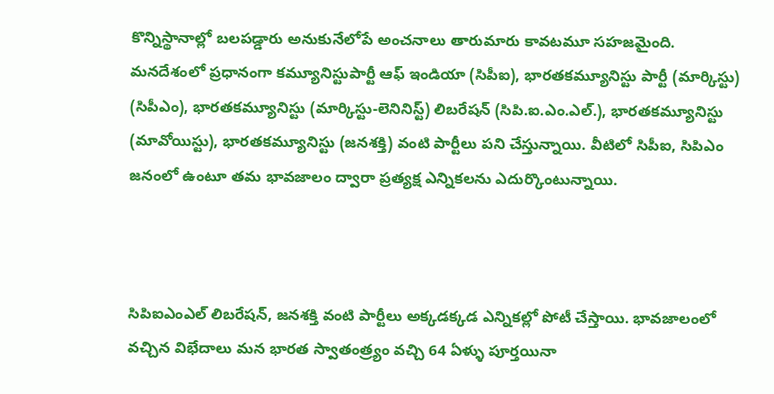కొన్నిస్థానాల్లో బలపడ్డారు అనుకునేలోపే అంచనాలు తారుమారు కావటమూ సహజమైంది. మనదేశంలో ప్రధానంగా కమ్యూనిస్టుపార్టీ ఆఫ్ ఇండియా (సిపీఐ), భారతకమ్యూనిస్టు పార్టీ (మార్కిస్టు) (సిపీఎం), భారతకమ్యూనిస్టు (మార్కిస్టు-లెనినిస్ట్) లిబరేషన్ (సిపి.ఐ.ఎం.ఎల్.), భారతకమ్యూనిస్టు (మావోయిస్టు), భారతకమ్యూనిస్టు (జనశక్తి) వంటి పార్టీలు పని చేస్తున్నాయి. వీటిలో సిపీఐ, సిపిఎం జనంలో ఉంటూ తమ భావజాలం ద్వారా ప్రత్యక్ష ఎన్నికలను ఎదుర్కొంటున్నాయి.



సిపిఐఎంఎల్ లిబరేషన్, జనశక్తి వంటి పార్టీలు అక్కడక్కడ ఎన్నికల్లో పోటీ చేస్తాయి. భావజాలంలో వచ్చిన విభేదాలు మన భారత స్వాతంత్ర్యం వచ్చి 64 ఏళ్ళు పూర్తయినా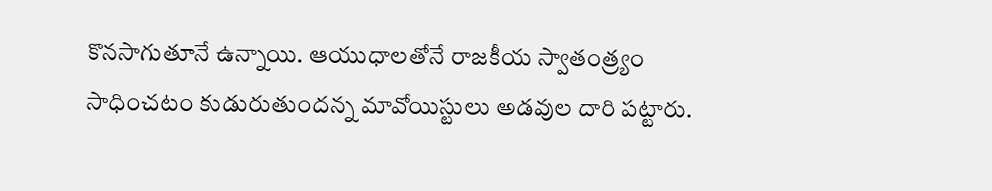కొనసాగుతూనే ఉన్నాయి. ఆయుధాలతోనే రాజకీయ స్వాతంత్ర్యం సాధించటం కుడురుతుందన్న మావోయిస్టులు అడవుల దారి పట్టారు.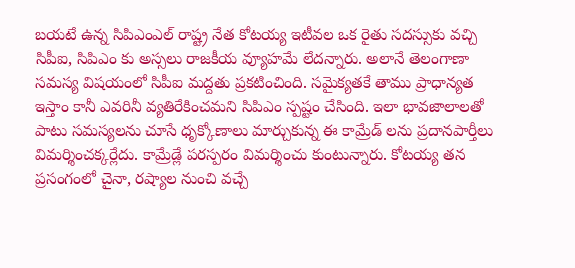బయటే ఉన్న సిపిఎంఎల్ రాష్ట్ర నేత కోటయ్య ఇటీవల ఒక రైతు సదస్సుకు వచ్చి సిపీఐ, సిపిఎం కు అస్సలు రాజకీయ వ్యూహమే లేదన్నారు. అలానే తెలంగాణా సమస్య విషయంలో సిపీఐ మద్దతు ప్రకటించింది. సమైక్యతకే తాము ప్రాధాన్యత ఇస్తాం కానీ ఎవరినీ వ్యతిరేకించమని సిపిఎం స్పష్టం చేసింది. ఇలా భావజాలాలతో పాటు సమస్యలను చూసే ధృక్కోణాలు మార్చుకున్న ఈ కామ్రేడ్ లను ప్రదానపార్తీలు విమర్శించక్కర్లేదు. కామ్రేడ్లే పరస్పరం విమర్శించు కుంటున్నారు. కోటయ్య తన ప్రసంగంలో చైనా, రష్యాల నుంచి వచ్చే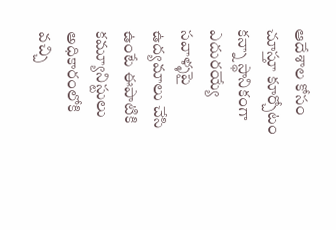ఆదేశాల కోసం చూస్తూ కూర్చోటం కన్నా స్థానికంగా ఎదురయ్యే సవాళ్ళపై ఉద్యమాలు చేసి ఉంటే ఈపాటికి కమ్యూనిస్టులు అధికారంలోకి వచ్చి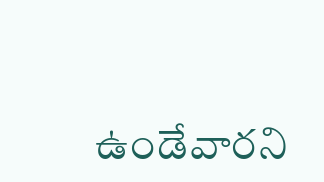ఉండేవారని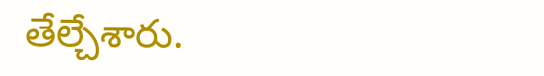తేల్చేశారు.